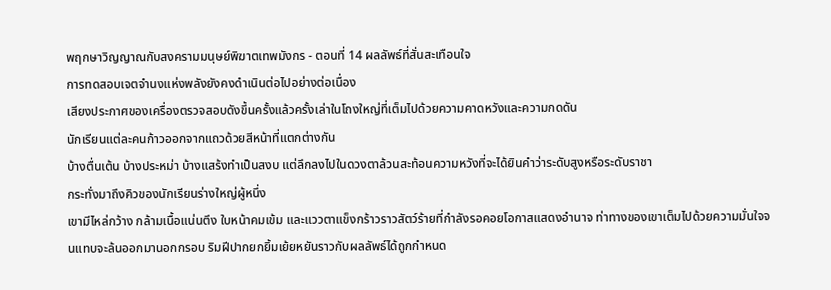พฤกษาวิญญาณกับสงครามมนุษย์พิฆาตเทพมังกร - ตอนที่ 14 ผลลัพธ์ที่สั่นสะเทือนใจ
การทดสอบเจตจำนงแห่งพลังยังคงดำเนินต่อไปอย่างต่อเนื่อง
เสียงประกาศของเครื่องตรวจสอบดังขึ้นครั้งแล้วครั้งเล่าในโถงใหญ่ที่เต็มไปด้วยความคาดหวังและความกดดัน
นักเรียนแต่ละคนก้าวออกจากแถวด้วยสีหน้าที่แตกต่างกัน
บ้างตื่นเต้น บ้างประหม่า บ้างแสร้งทำเป็นสงบ แต่ลึกลงไปในดวงตาล้วนสะท้อนความหวังที่จะได้ยินคำว่าระดับสูงหรือระดับราชา
กระทั่งมาถึงคิวของนักเรียนร่างใหญ่ผู้หนึ่ง
เขามีไหล่กว้าง กล้ามเนื้อแน่นตึง ใบหน้าคมเข้ม และแววตาแข็งกร้าวราวสัตว์ร้ายที่กำลังรอคอยโอกาสแสดงอำนาจ ท่าทางของเขาเต็มไปด้วยความมั่นใจจนแทบจะล้นออกมานอกกรอบ ริมฝีปากยกยิ้มเย้ยหยันราวกับผลลัพธ์ได้ถูกกำหนด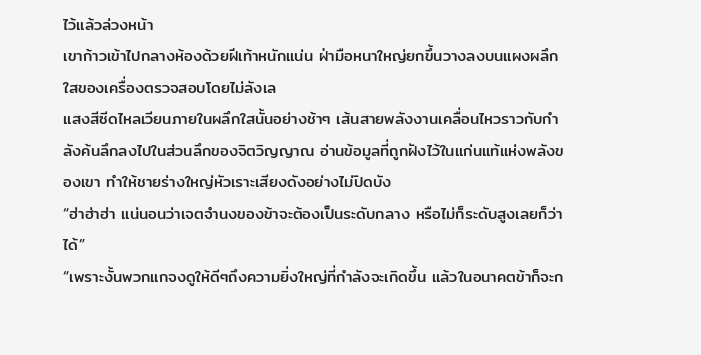ไว้แล้วล่วงหน้า
เขาก้าวเข้าไปกลางห้องด้วยฝีเท้าหนักแน่น ฝ่ามือหนาใหญ่ยกขึ้นวางลงบนแผงผลึกใสของเครื่องตรวจสอบโดยไม่ลังเล
แสงสีซีดไหลเวียนภายในผลึกใสนั้นอย่างช้าๆ เส้นสายพลังงานเคลื่อนไหวราวกับกำลังค้นลึกลงไปในส่วนลึกของจิตวิญญาณ อ่านข้อมูลที่ถูกฝังไว้ในแก่นแท้แห่งพลังของเขา ทำให้ชายร่างใหญ่หัวเราะเสียงดังอย่างไม่ปิดบัง
“ฮ่าฮ่าฮ่า แน่นอนว่าเจตจำนงของข้าจะต้องเป็นระดับกลาง หรือไม่ก็ระดับสูงเลยก็ว่าได้”
“เพราะงั้นพวกแกจงดูให้ดีๆถึงความยิ่งใหญ่ที่กำลังจะเกิดขึ้น แล้วในอนาคตข้าก็จะก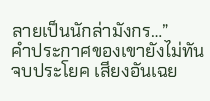ลายเป็นนักล่ามังกร…”
คำประกาศของเขายังไม่ทันจบประโยค เสียงอันเฉย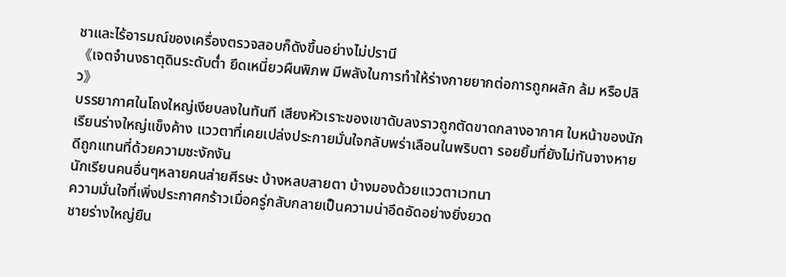ชาและไร้อารมณ์ของเครื่องตรวจสอบก็ดังขึ้นอย่างไม่ปรานี
《เจตจำนงธาตุดินระดับต่ำ ยึดเหนี่ยวผืนพิภพ มีพลังในการทำให้ร่างกายยากต่อการถูกผลัก ล้ม หรือปลิว》
บรรยากาศในโถงใหญ่เงียบลงในทันที เสียงหัวเราะของเขาดับลงราวถูกตัดขาดกลางอากาศ ใบหน้าของนักเรียนร่างใหญ่แข็งค้าง แววตาที่เคยเปล่งประกายมั่นใจกลับพร่าเลือนในพริบตา รอยยิ้มที่ยังไม่ทันจางหายดีถูกแทนที่ด้วยความชะงักงัน
นักเรียนคนอื่นๆหลายคนส่ายศีรษะ บ้างหลบสายตา บ้างมองด้วยแววตาเวทนา
ความมั่นใจที่เพิ่งประกาศกร้าวเมื่อครู่กลับกลายเป็นความน่าอึดอัดอย่างยิ่งยวด
ชายร่างใหญ่ยืน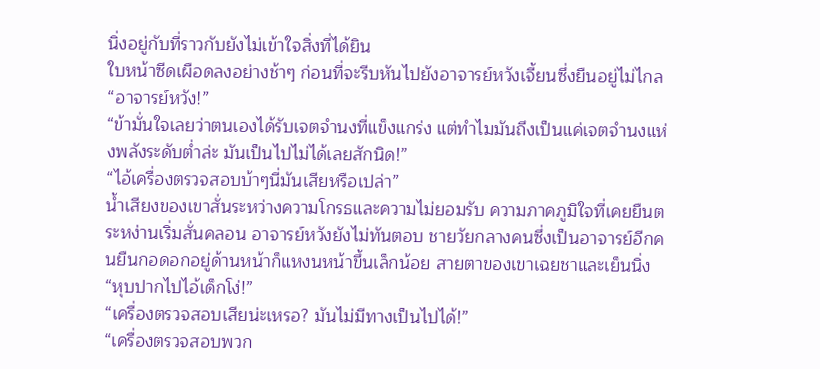นิ่งอยู่กับที่ราวกับยังไม่เข้าใจสิ่งที่ได้ยิน
ใบหน้าซีดเผือดลงอย่างช้าๆ ก่อนที่จะรีบหันไปยังอาจารย์หวังเจี้ยนซึ่งยืนอยู่ไม่ไกล
“อาจารย์หวัง!”
“ข้ามั่นใจเลยว่าตนเองได้รับเจตจำนงที่แข็งแกร่ง แต่ทำไมมันถึงเป็นแค่เจตจำนงแห่งพลังระดับต่ำล่ะ มันเป็นไปไม่ได้เลยสักนิด!”
“ไอ้เครื่องตรวจสอบบ้าๆนี่มันเสียหรือเปล่า”
น้ำเสียงของเขาสั่นระหว่างความโกรธและความไม่ยอมรับ ความภาคภูมิใจที่เคยยืนตระหง่านเริ่มสั่นคลอน อาจารย์หวังยังไม่ทันตอบ ชายวัยกลางคนซึ่งเป็นอาจารย์อีกคนยืนกอดอกอยู่ด้านหน้าก็แหงนหน้าขึ้นเล็กน้อย สายตาของเขาเฉยชาและเย็นนิ่ง
“หุบปากไปไอ้เด็กโง่!”
“เครื่องตรวจสอบเสียน่ะเหรอ? มันไม่มีทางเป็นไปได้!”
“เครื่องตรวจสอบพวก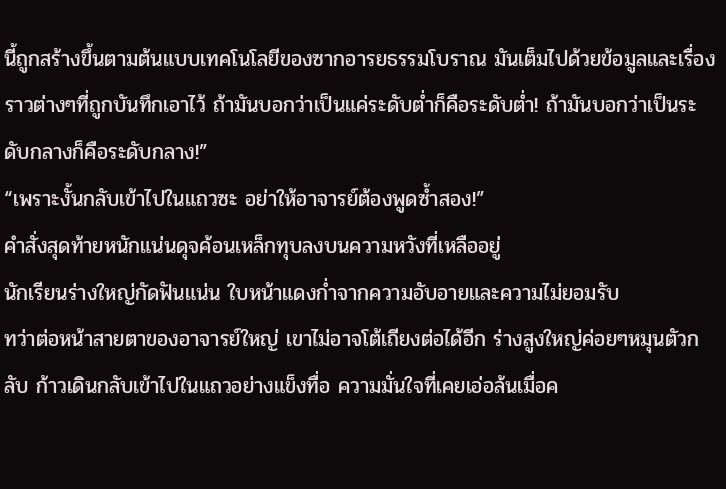นี้ถูกสร้างขึ้นตามต้นแบบเทคโนโลยีของซากอารยธรรมโบราณ มันเต็มไปด้วยข้อมูลและเรื่องราวต่างๆที่ถูกบันทึกเอาไว้ ถ้ามันบอกว่าเป็นแค่ระดับต่ำก็คือระดับต่ำ! ถ้ามันบอกว่าเป็นระดับกลางก็คือระดับกลาง!”
“เพราะงั้นกลับเข้าไปในแถวซะ อย่าให้อาจารย์ต้องพูดซ้ำสอง!”
คำสั่งสุดท้ายหนักแน่นดุจค้อนเหล็กทุบลงบนความหวังที่เหลืออยู่
นักเรียนร่างใหญ่กัดฟันแน่น ใบหน้าแดงก่ำจากความอับอายและความไม่ยอมรับ
ทว่าต่อหน้าสายตาของอาจารย์ใหญ่ เขาไม่อาจโต้เถียงต่อได้อีก ร่างสูงใหญ่ค่อยๆหมุนตัวกลับ ก้าวเดินกลับเข้าไปในแถวอย่างแข็งทื่อ ความมั่นใจที่เคยเอ่อล้นเมื่อค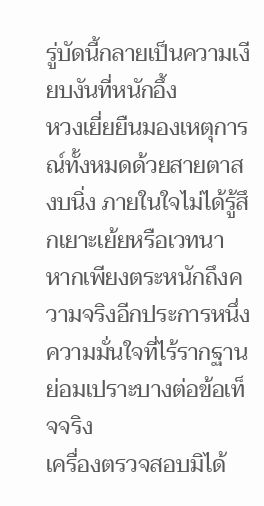รู่บัดนี้กลายเป็นความเงียบงันที่หนักอึ้ง
หวงเยี่ยยืนมองเหตุการณ์ทั้งหมดด้วยสายตาสงบนิ่ง ภายในใจไม่ได้รู้สึกเยาะเย้ยหรือเวทนา หากเพียงตระหนักถึงความจริงอีกประการหนึ่ง
ความมั่นใจที่ไร้รากฐานย่อมเปราะบางต่อข้อเท็จจริง
เครื่องตรวจสอบมิได้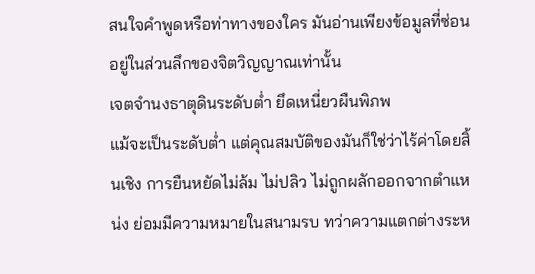สนใจคำพูดหรือท่าทางของใคร มันอ่านเพียงข้อมูลที่ซ่อนอยู่ในส่วนลึกของจิตวิญญาณเท่านั้น
เจตจำนงธาตุดินระดับต่ำ ยึดเหนี่ยวผืนพิภพ
แม้จะเป็นระดับต่ำ แต่คุณสมบัติของมันก็ใช่ว่าไร้ค่าโดยสิ้นเชิง การยืนหยัดไม่ล้ม ไม่ปลิว ไม่ถูกผลักออกจากตำแหน่ง ย่อมมีความหมายในสนามรบ ทว่าความแตกต่างระห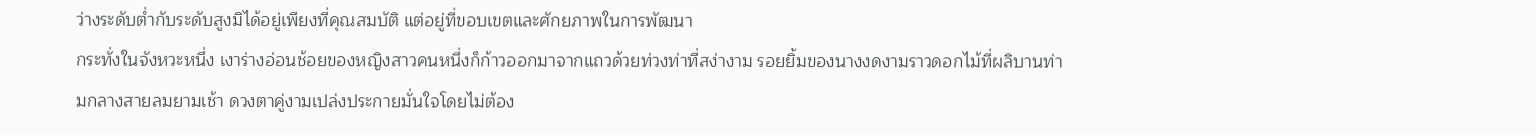ว่างระดับต่ำกับระดับสูงมิได้อยู่เพียงที่คุณสมบัติ แต่อยู่ที่ขอบเขตและศักยภาพในการพัฒนา
กระทั่งในจังหวะหนึ่ง เงาร่างอ่อนช้อยของหญิงสาวคนหนึ่งก็ก้าวออกมาจากแถวด้วยท่วงท่าที่สง่างาม รอยยิ้มของนางงดงามราวดอกไม้ที่ผลิบานท่ามกลางสายลมยามเช้า ดวงตาคู่งามเปล่งประกายมั่นใจโดยไม่ต้อง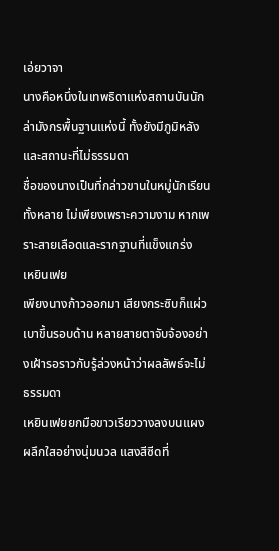เอ่ยวาจา
นางคือหนึ่งในเทพธิดาแห่งสถานบันนักล่ามังกรพื้นฐานแห่งนี้ ทั้งยังมีภูมิหลังและสถานะที่ไม่ธรรมดา
ชื่อของนางเป็นที่กล่าวขานในหมู่นักเรียนทั้งหลาย ไม่เพียงเพราะความงาม หากเพราะสายเลือดและรากฐานที่แข็งแกร่ง
เหยินเฟย
เพียงนางก้าวออกมา เสียงกระซิบก็แผ่วเบาขึ้นรอบด้าน หลายสายตาจับจ้องอย่างเฝ้ารอราวกับรู้ล่วงหน้าว่าผลลัพธ์จะไม่ธรรมดา
เหยินเฟยยกมือขาวเรียววางลงบนแผงผลึกใสอย่างนุ่มนวล แสงสีซีดที่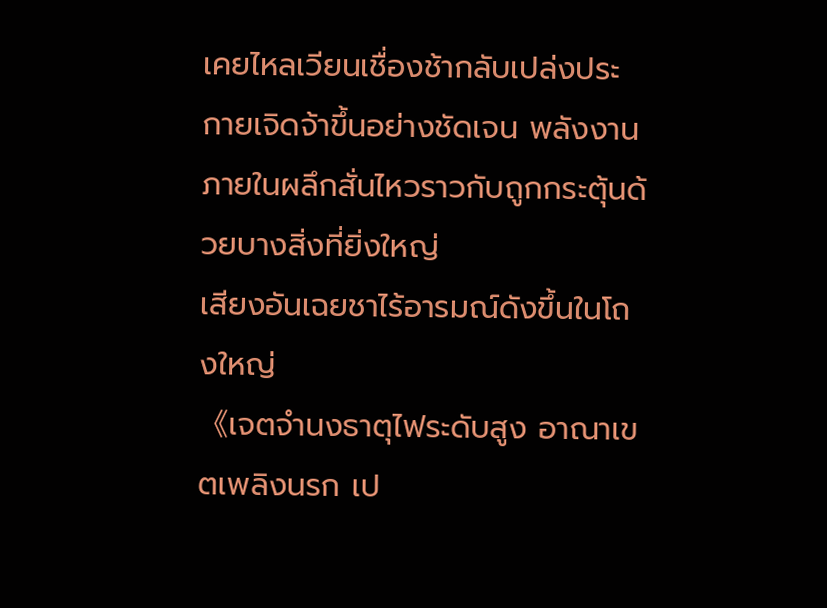เคยไหลเวียนเชื่องช้ากลับเปล่งประกายเจิดจ้าขึ้นอย่างชัดเจน พลังงานภายในผลึกสั่นไหวราวกับถูกกระตุ้นด้วยบางสิ่งที่ยิ่งใหญ่
เสียงอันเฉยชาไร้อารมณ์ดังขึ้นในโถงใหญ่
《เจตจำนงธาตุไฟระดับสูง อาณาเขตเพลิงนรก เป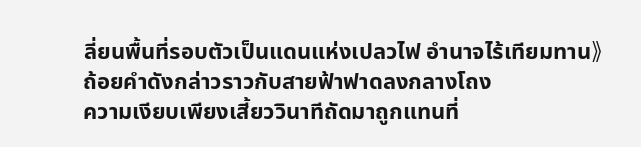ลี่ยนพื้นที่รอบตัวเป็นแดนแห่งเปลวไฟ อำนาจไร้เทียมทาน》
ถ้อยคำดังกล่าวราวกับสายฟ้าฟาดลงกลางโถง
ความเงียบเพียงเสี้ยววินาทีถัดมาถูกแทนที่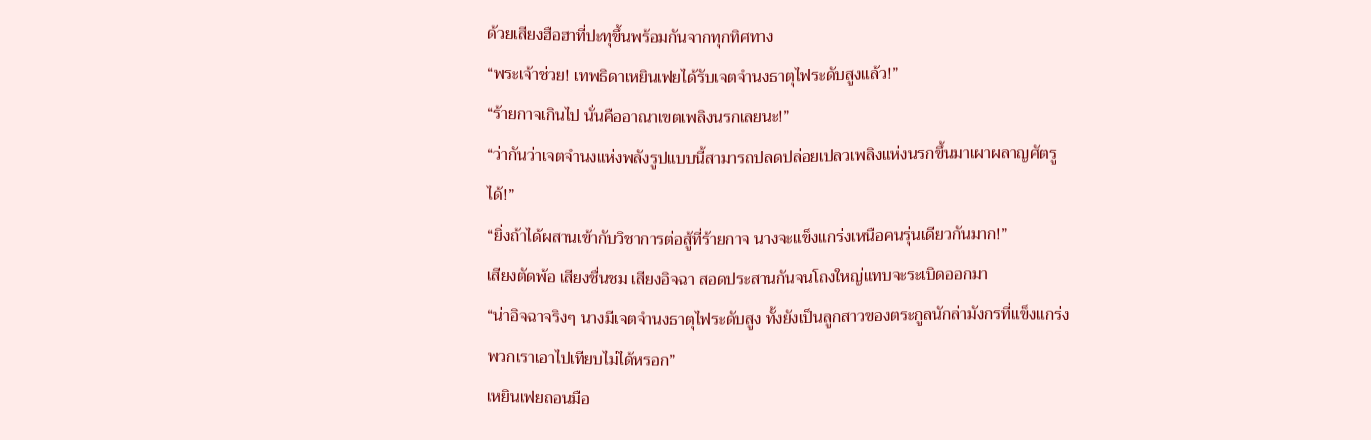ด้วยเสียงฮือฮาที่ปะทุขึ้นพร้อมกันจากทุกทิศทาง
“พระเจ้าช่วย! เทพธิดาเหยินเฟยได้รับเจตจำนงธาตุไฟระดับสูงแล้ว!”
“ร้ายกาจเกินไป นั่นคืออาณาเขตเพลิงนรกเลยนะ!”
“ว่ากันว่าเจตจำนงแห่งพลังรูปแบบนี้สามารถปลดปล่อยเปลวเพลิงแห่งนรกขึ้นมาเผาผลาญศัตรูได้!”
“ยิ่งถ้าได้ผสานเข้ากับวิชาการต่อสู้ที่ร้ายกาจ นางจะแข็งแกร่งเหนือคนรุ่นเดียวกันมาก!”
เสียงตัดพ้อ เสียงชื่นชม เสียงอิจฉา สอดประสานกันจนโถงใหญ่แทบจะระเบิดออกมา
“น่าอิจฉาจริงๆ นางมีเจตจำนงธาตุไฟระดับสูง ทั้งยังเป็นลูกสาวของตระกูลนักล่ามังกรที่แข็งแกร่ง พวกเราเอาไปเทียบไม่ได้หรอก”
เหยินเฟยถอนมือ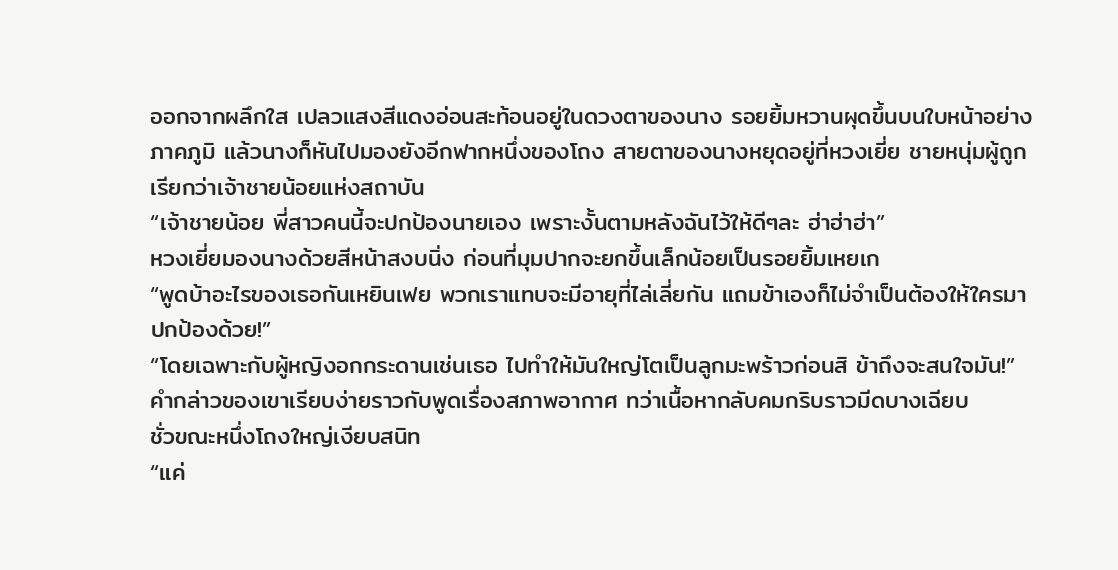ออกจากผลึกใส เปลวแสงสีแดงอ่อนสะท้อนอยู่ในดวงตาของนาง รอยยิ้มหวานผุดขึ้นบนใบหน้าอย่างภาคภูมิ แล้วนางก็หันไปมองยังอีกฟากหนึ่งของโถง สายตาของนางหยุดอยู่ที่หวงเยี่ย ชายหนุ่มผู้ถูกเรียกว่าเจ้าชายน้อยแห่งสถาบัน
“เจ้าชายน้อย พี่สาวคนนี้จะปกป้องนายเอง เพราะงั้นตามหลังฉันไว้ให้ดีๆละ ฮ่าฮ่าฮ่า”
หวงเยี่ยมองนางด้วยสีหน้าสงบนิ่ง ก่อนที่มุมปากจะยกขึ้นเล็กน้อยเป็นรอยยิ้มเหยเก
“พูดบ้าอะไรของเธอกันเหยินเฟย พวกเราแทบจะมีอายุที่ไล่เลี่ยกัน แถมข้าเองก็ไม่จำเป็นต้องให้ใครมาปกป้องด้วย!”
“โดยเฉพาะกับผู้หญิงอกกระดานเช่นเธอ ไปทำให้มันใหญ่โตเป็นลูกมะพร้าวก่อนสิ ข้าถึงจะสนใจมัน!”
คำกล่าวของเขาเรียบง่ายราวกับพูดเรื่องสภาพอากาศ ทว่าเนื้อหากลับคมกริบราวมีดบางเฉียบ
ชั่วขณะหนึ่งโถงใหญ่เงียบสนิท
“แค่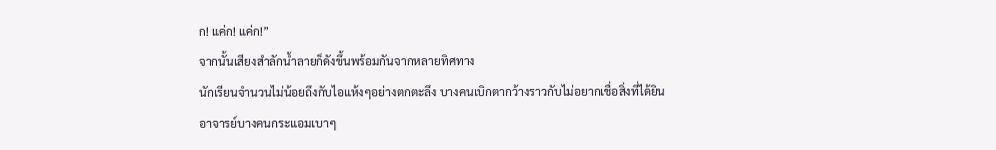ก! แค่ก! แค่ก!”
จากนั้นเสียงสำลักน้ำลายก็ดังขึ้นพร้อมกันจากหลายทิศทาง
นักเรียนจำนวนไม่น้อยถึงกับไอแห้งๆอย่างตกตะลึง บางคนเบิกตากว้างราวกับไม่อยากเชื่อสิ่งที่ได้ยิน
อาจารย์บางคนกระแอมเบาๆ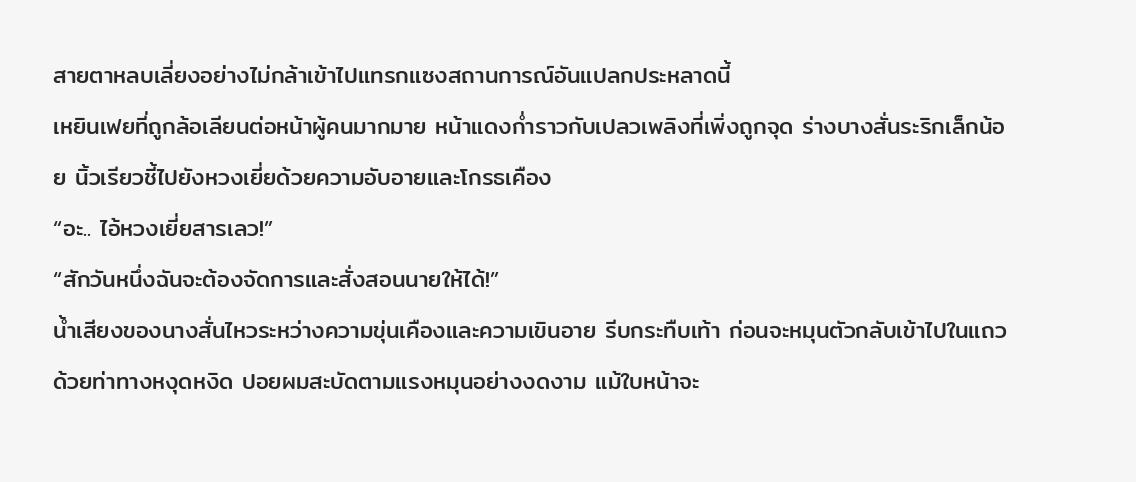สายตาหลบเลี่ยงอย่างไม่กล้าเข้าไปแทรกแซงสถานการณ์อันแปลกประหลาดนี้
เหยินเฟยที่ถูกล้อเลียนต่อหน้าผู้คนมากมาย หน้าแดงก่ำราวกับเปลวเพลิงที่เพิ่งถูกจุด ร่างบางสั่นระริกเล็กน้อย นิ้วเรียวชี้ไปยังหวงเยี่ยด้วยความอับอายและโกรธเคือง
“อะ.. ไอ้หวงเยี่ยสารเลว!”
“สักวันหนึ่งฉันจะต้องจัดการและสั่งสอนนายให้ได้!”
น้ำเสียงของนางสั่นไหวระหว่างความขุ่นเคืองและความเขินอาย รีบกระทืบเท้า ก่อนจะหมุนตัวกลับเข้าไปในแถวด้วยท่าทางหงุดหงิด ปอยผมสะบัดตามแรงหมุนอย่างงดงาม แม้ใบหน้าจะ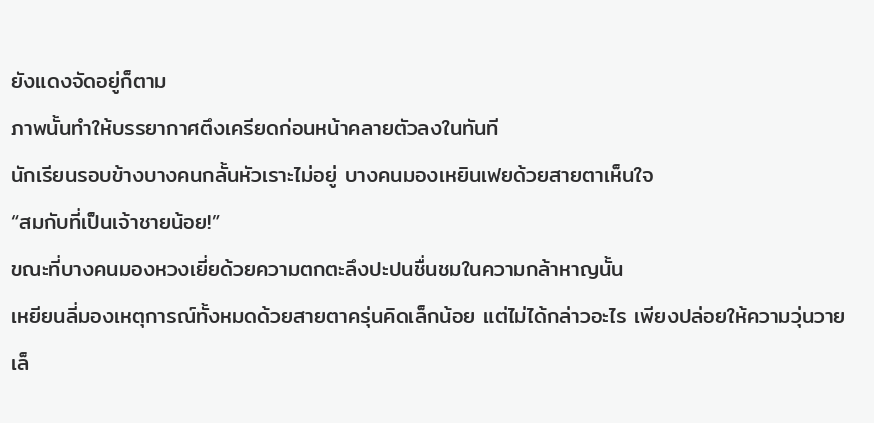ยังแดงจัดอยู่ก็ตาม
ภาพนั้นทำให้บรรยากาศตึงเครียดก่อนหน้าคลายตัวลงในทันที
นักเรียนรอบข้างบางคนกลั้นหัวเราะไม่อยู่ บางคนมองเหยินเฟยด้วยสายตาเห็นใจ
“สมกับที่เป็นเจ้าชายน้อย!”
ขณะที่บางคนมองหวงเยี่ยด้วยความตกตะลึงปะปนชื่นชมในความกล้าหาญนั้น
เหยียนลี่มองเหตุการณ์ทั้งหมดด้วยสายตาครุ่นคิดเล็กน้อย แต่ไม่ได้กล่าวอะไร เพียงปล่อยให้ความวุ่นวายเล็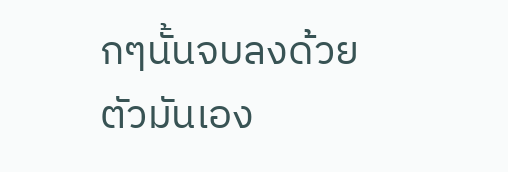กๆนั้นจบลงด้วยตัวมันเอง